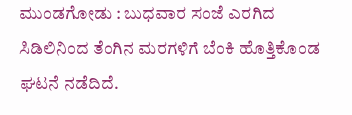ಮುಂಡಗೋಡು : ಬುಧವಾರ ಸಂಜೆ ಎರಗಿದ ಸಿಡಿಲಿನಿಂದ ತೆಂಗಿನ ಮರಗಳಿಗೆ ಬೆಂಕಿ ಹೊತ್ತಿಕೊಂಡ ಘಟನೆ ನಡೆದಿದೆ.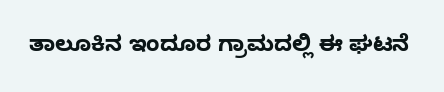ತಾಲೂಕಿನ ಇಂದೂರ ಗ್ರಾಮದಲ್ಲಿ ಈ ಘಟನೆ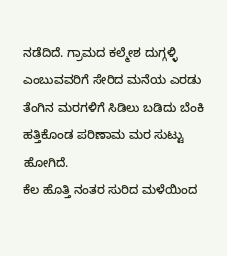ನಡೆದಿದೆ. ಗ್ರಾಮದ ಕಲ್ಮೇಶ ದುಗ್ಗಳ್ಳಿ ಎಂಬುವವರಿಗೆ ಸೇರಿದ ಮನೆಯ ಎರಡು ತೆಂಗಿನ ಮರಗಳಿಗೆ ಸಿಡಿಲು ಬಡಿದು ಬೆಂಕಿ ಹತ್ತಿಕೊಂಡ ಪರಿಣಾಮ ಮರ ಸುಟ್ಟು ಹೋಗಿದೆ.
ಕೆಲ ಹೊತ್ತಿ ನಂತರ ಸುರಿದ ಮಳೆಯಿಂದ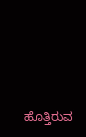ಹೊತ್ತಿರುವ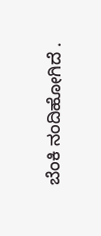ಬೆಂಕಿ ನಂದಿಹೋಗಿದೆ .